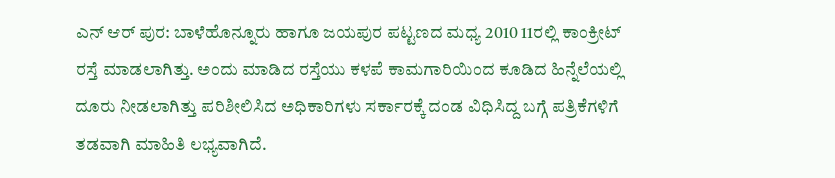ಎನ್ ಆರ್ ಪುರ: ಬಾಳೆಹೊನ್ನೂರು ಹಾಗೂ ಜಯಪುರ ಪಟ್ಟಣದ ಮಧ್ಯ 2010 11ರಲ್ಲಿ ಕಾಂಕ್ರೀಟ್ ರಸ್ತೆ ಮಾಡಲಾಗಿತ್ತು. ಅಂದು ಮಾಡಿದ ರಸ್ತೆಯು ಕಳಪೆ ಕಾಮಗಾರಿಯಿಂದ ಕೂಡಿದ ಹಿನ್ನೆಲೆಯಲ್ಲಿ ದೂರು ನೀಡಲಾಗಿತ್ತು ಪರಿಶೀಲಿಸಿದ ಅಧಿಕಾರಿಗಳು ಸರ್ಕಾರಕ್ಕೆ ದಂಡ ವಿಧಿಸಿದ್ದ ಬಗ್ಗೆ ಪತ್ರಿಕೆಗಳಿಗೆ ತಡವಾಗಿ ಮಾಹಿತಿ ಲಭ್ಯವಾಗಿದೆ.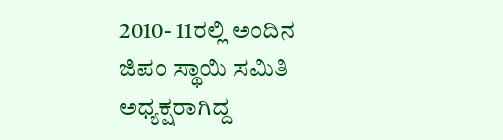2010- 11ರಲ್ಲಿ ಅಂದಿನ ಜಿಪಂ ಸ್ಥಾಯಿ ಸಮಿತಿ ಅಧ್ಯಕ್ಷರಾಗಿದ್ದ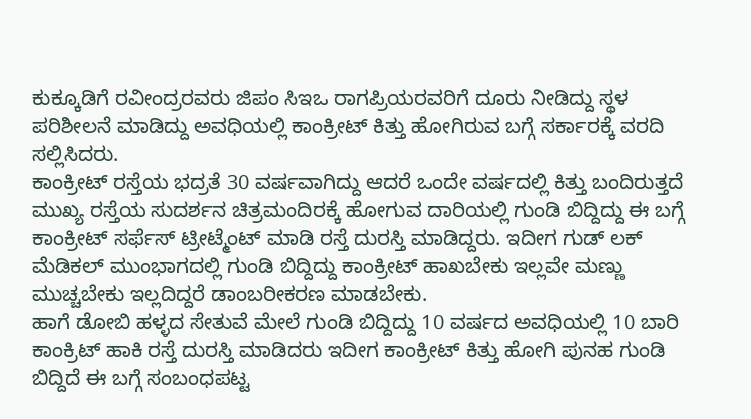ಕುಕ್ಕೂಡಿಗೆ ರವೀಂದ್ರರವರು ಜಿಪಂ ಸಿಇಒ ರಾಗಪ್ರಿಯರವರಿಗೆ ದೂರು ನೀಡಿದ್ದು ಸ್ಥಳ ಪರಿಶೀಲನೆ ಮಾಡಿದ್ದು ಅವಧಿಯಲ್ಲಿ ಕಾಂಕ್ರೀಟ್ ಕಿತ್ತು ಹೋಗಿರುವ ಬಗ್ಗೆ ಸರ್ಕಾರಕ್ಕೆ ವರದಿ ಸಲ್ಲಿಸಿದರು.
ಕಾಂಕ್ರೀಟ್ ರಸ್ತೆಯ ಭದ್ರತೆ 30 ವರ್ಷವಾಗಿದ್ದು ಆದರೆ ಒಂದೇ ವರ್ಷದಲ್ಲಿ ಕಿತ್ತು ಬಂದಿರುತ್ತದೆ ಮುಖ್ಯ ರಸ್ತೆಯ ಸುದರ್ಶನ ಚಿತ್ರಮಂದಿರಕ್ಕೆ ಹೋಗುವ ದಾರಿಯಲ್ಲಿ ಗುಂಡಿ ಬಿದ್ದಿದ್ದು ಈ ಬಗ್ಗೆ ಕಾಂಕ್ರೀಟ್ ಸರ್ಫೆಸ್ ಟ್ರೀಟ್ಮೆಂಟ್ ಮಾಡಿ ರಸ್ತೆ ದುರಸ್ತಿ ಮಾಡಿದ್ದರು. ಇದೀಗ ಗುಡ್ ಲಕ್ ಮೆಡಿಕಲ್ ಮುಂಭಾಗದಲ್ಲಿ ಗುಂಡಿ ಬಿದ್ದಿದ್ದು ಕಾಂಕ್ರೀಟ್ ಹಾಖಬೇಕು ಇಲ್ಲವೇ ಮಣ್ಣು ಮುಚ್ಚಬೇಕು ಇಲ್ಲದಿದ್ದರೆ ಡಾಂಬರೀಕರಣ ಮಾಡಬೇಕು.
ಹಾಗೆ ಡೋಬಿ ಹಳ್ಳದ ಸೇತುವೆ ಮೇಲೆ ಗುಂಡಿ ಬಿದ್ದಿದ್ದು 10 ವರ್ಷದ ಅವಧಿಯಲ್ಲಿ 10 ಬಾರಿ ಕಾಂಕ್ರಿಟ್ ಹಾಕಿ ರಸ್ತೆ ದುರಸ್ತಿ ಮಾಡಿದರು ಇದೀಗ ಕಾಂಕ್ರೀಟ್ ಕಿತ್ತು ಹೋಗಿ ಪುನಹ ಗುಂಡಿ ಬಿದ್ದಿದೆ ಈ ಬಗ್ಗೆ ಸಂಬಂಧಪಟ್ಟ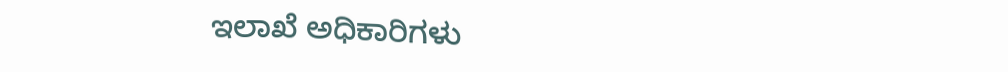ಇಲಾಖೆ ಅಧಿಕಾರಿಗಳು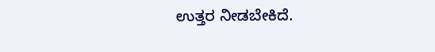ಉತ್ತರ ನೀಡಬೇಕಿದೆ.